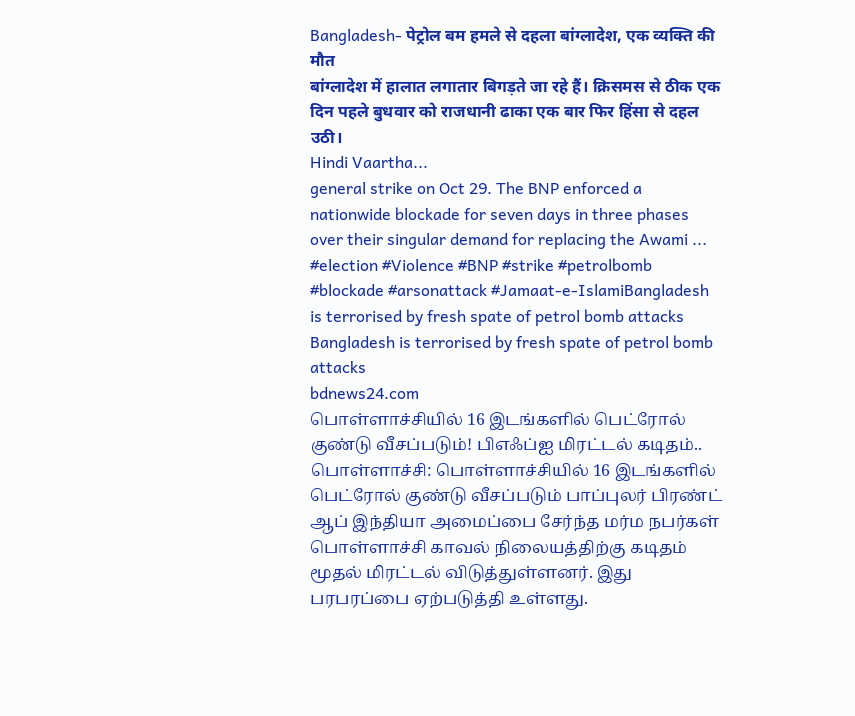Bangladesh- पेट्रोल बम हमले से दहला बांग्लादेश, एक व्यक्ति की मौत
बांग्लादेश में हालात लगातार बिगड़ते जा रहे हैं। क्रिसमस से ठीक एक दिन पहले बुधवार को राजधानी ढाका एक बार फिर हिंसा से दहल उठी।
Hindi Vaartha...
general strike on Oct 29. The BNP enforced a nationwide blockade for seven days in three phases over their singular demand for replacing the Awami ...
#election #Violence #BNP #strike #petrolbomb #blockade #arsonattack #Jamaat-e-IslamiBangladesh is terrorised by fresh spate of petrol bomb attacks
Bangladesh is terrorised by fresh spate of petrol bomb attacks
bdnews24.com
பொள்ளாச்சியில் 16 இடங்களில் பெட்ரோல் குண்டு வீசப்படும்! பிஎஃப்ஐ மிரட்டல் கடிதம்..
பொள்ளாச்சி: பொள்ளாச்சியில் 16 இடங்களில் பெட்ரோல் குண்டு வீசப்படும் பாப்புலர் பிரண்ட் ஆப் இந்தியா அமைப்பை சேர்ந்த மர்ம நபர்கள் பொள்ளாச்சி காவல் நிலையத்திற்கு கடிதம் மூதல் மிரட்டல் விடுத்துள்ளனர். இது பரபரப்பை ஏற்படுத்தி உள்ளது.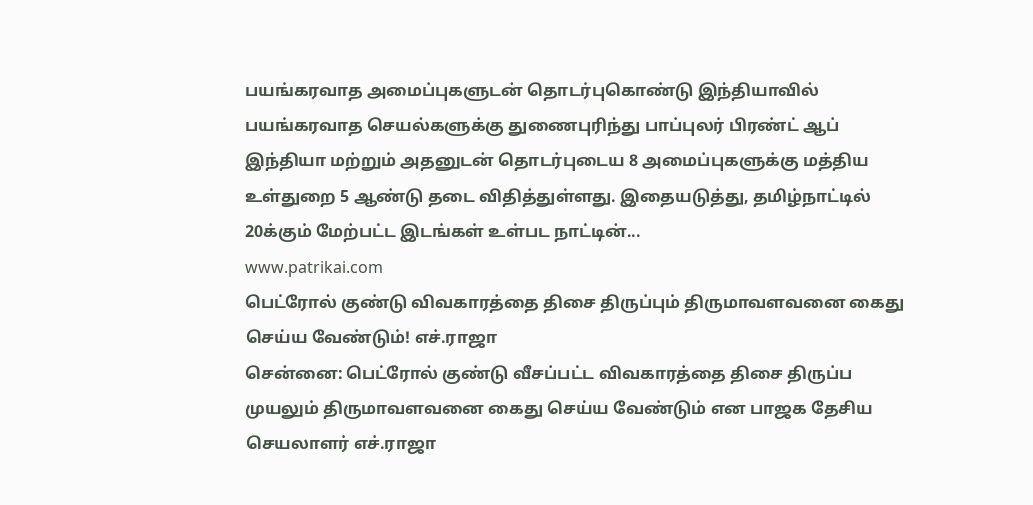பயங்கரவாத அமைப்புகளுடன் தொடர்புகொண்டு இந்தியாவில் பயங்கரவாத செயல்களுக்கு துணைபுரிந்து பாப்புலர் பிரண்ட் ஆப் இந்தியா மற்றும் அதனுடன் தொடர்புடைய 8 அமைப்புகளுக்கு மத்திய உள்துறை 5 ஆண்டு தடை விதித்துள்ளது. இதையடுத்து, தமிழ்நாட்டில் 20க்கும் மேற்பட்ட இடங்கள் உள்பட நாட்டின்...
www.patrikai.com
பெட்ரோல் குண்டு விவகாரத்தை திசை திருப்பும் திருமாவளவனை கைது செய்ய வேண்டும்! எச்.ராஜா
சென்னை: பெட்ரோல் குண்டு வீசப்பட்ட விவகாரத்தை திசை திருப்ப முயலும் திருமாவளவனை கைது செய்ய வேண்டும் என பாஜக தேசிய செயலாளர் எச்.ராஜா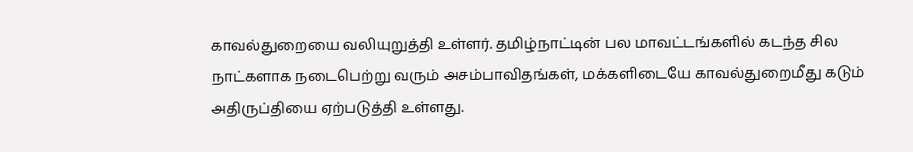காவல்துறையை வலியுறுத்தி உள்ளர். தமிழ்நாட்டின் பல மாவட்டங்களில் கடந்த சில நாட்களாக நடைபெற்று வரும் அசம்பாவிதங்கள், மக்களிடையே காவல்துறைமீது கடும் அதிருப்தியை ஏற்படுத்தி உள்ளது.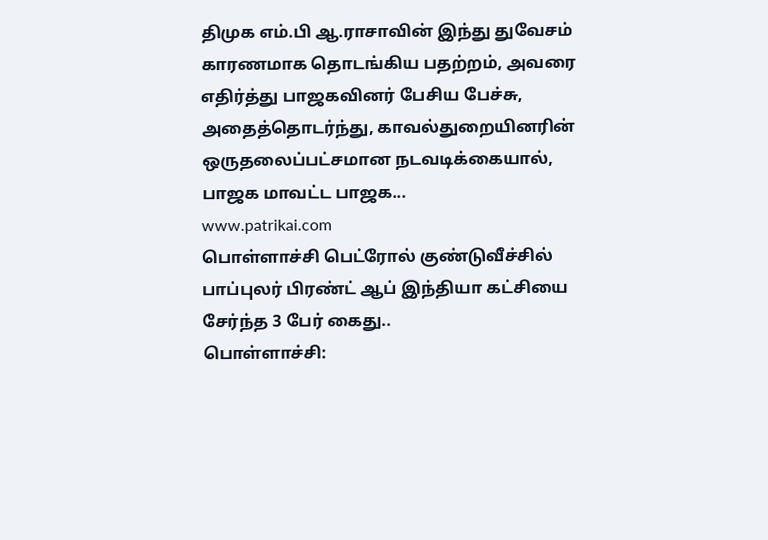திமுக எம்.பி ஆ.ராசாவின் இந்து துவேசம் காரணமாக தொடங்கிய பதற்றம், அவரை எதிர்த்து பாஜகவினர் பேசிய பேச்சு, அதைத்தொடர்ந்து, காவல்துறையினரின் ஒருதலைப்பட்சமான நடவடிக்கையால், பாஜக மாவட்ட பாஜக...
www.patrikai.com
பொள்ளாச்சி பெட்ரோல் குண்டுவீச்சில் பாப்புலர் பிரண்ட் ஆப் இந்தியா கட்சியை சேர்ந்த 3 பேர் கைது..
பொள்ளாச்சி: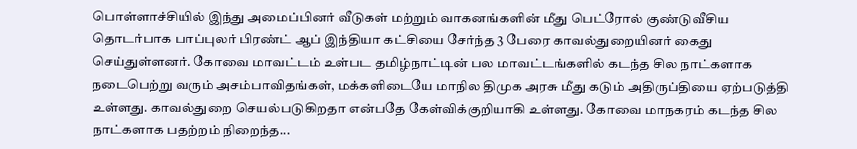பொள்ளாச்சியில் இந்து அமைப்பினர் வீடுகள் மற்றும் வாகனங்களின் மீது பெட்ரோல் குண்டுவீசிய தொடர்பாக பாப்புலர் பிரண்ட் ஆப் இந்தியா கட்சியை சேர்ந்த 3 பேரை காவல்துறையினர் கைது செய்துள்ளனர். கோவை மாவட்டம் உள்பட தமிழ்நாட்டின் பல மாவட்டங்களில் கடந்த சில நாட்களாக நடைபெற்று வரும் அசம்பாவிதங்கள், மக்களிடையே மாநில திமுக அரசு மீது கடும் அதிருப்தியை ஏற்படுத்தி உள்ளது. காவல்துறை செயல்படுகிறதா என்பதே கேள்விக்குறியாகி உள்ளது. கோவை மாநகரம் கடந்த சில நாட்களாக பதற்றம் நிறைந்த...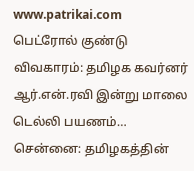www.patrikai.com
பெட்ரோல் குண்டு விவகாரம்: தமிழக கவர்னர் ஆர்.என்.ரவி இன்று மாலை டெல்லி பயணம்…
சென்னை: தமிழகத்தின்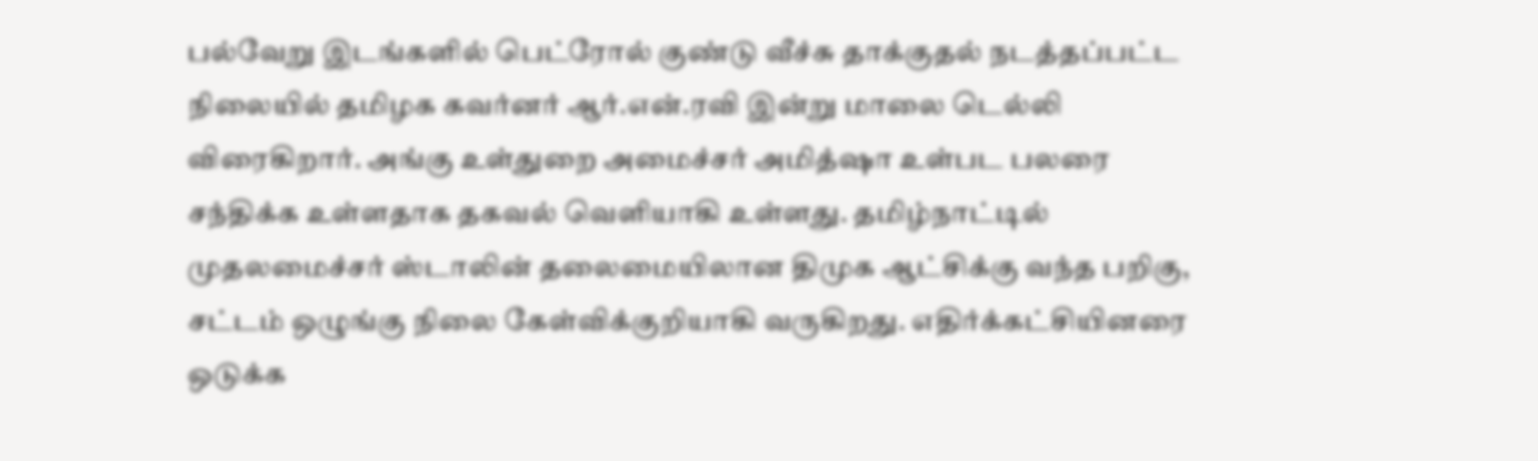பல்வேறு இடங்களில் பெட்ரோல் குண்டு வீச்சு தாக்குதல் நடத்தப்பட்ட நிலையில் தமிழக கவர்னர் ஆர்.என்.ரவி இன்று மாலை டெல்லி விரைகிறார். அங்கு உள்துறை அமைச்சர் அமித்ஷா உள்பட பலரை சந்திக்க உள்ளதாக தகவல் வெளியாகி உள்ளது. தமிழ்நாட்டில் முதலமைச்சர் ஸ்டாலின் தலைமையிலான திமுக ஆட்சிக்கு வந்த பறிகு, சட்டம் ஒழுங்கு நிலை கேள்விக்குறியாகி வருகிறது. எதிர்க்கட்சியினரை ஒடுக்க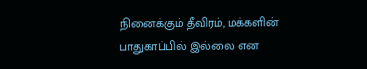நினைக்கும் தீவிரம், மக்களின் பாதுகாப்பில் இல்லை என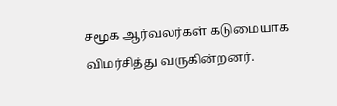சமூக ஆர்வலர்கள் கடுமையாக விமர்சித்து வருகின்றனர்.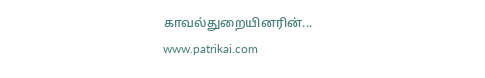காவல்துறையினரின்...
www.patrikai.com